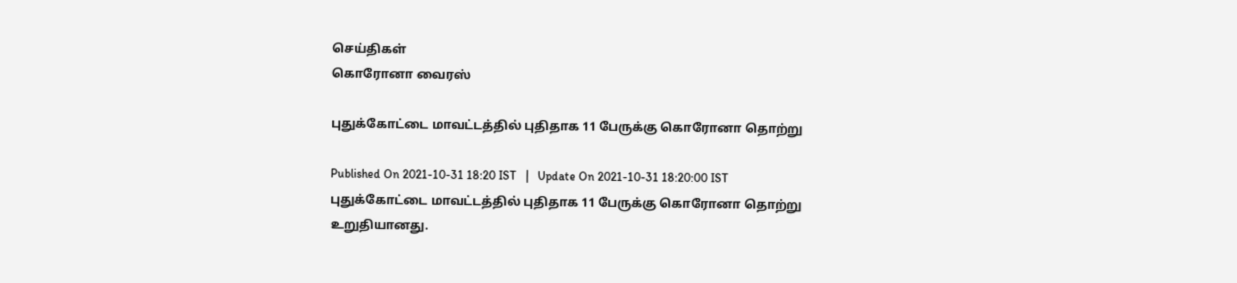செய்திகள்
கொரோனா வைரஸ்

புதுக்கோட்டை மாவட்டத்தில் புதிதாக 11 பேருக்கு கொரோனா தொற்று

Published On 2021-10-31 18:20 IST   |   Update On 2021-10-31 18:20:00 IST
புதுக்கோட்டை மாவட்டத்தில் புதிதாக 11 பேருக்கு கொரோனா தொற்று உறுதியானது.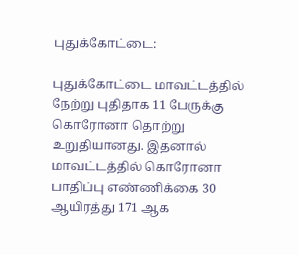புதுக்கோட்டை:

புதுக்கோட்டை மாவட்டத்தில் நேற்று புதிதாக 11 பேருக்கு கொரோனா தொற்று உறுதியானது. இதனால் மாவட்டத்தில் கொரோனா பாதிப்பு எண்ணிக்கை 30 ஆயிரத்து 171 ஆக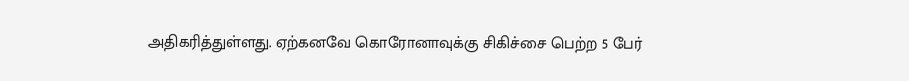அதிகரித்துள்ளது. ஏற்கனவே கொரோனாவுக்கு சிகிச்சை பெற்ற 5 பேர்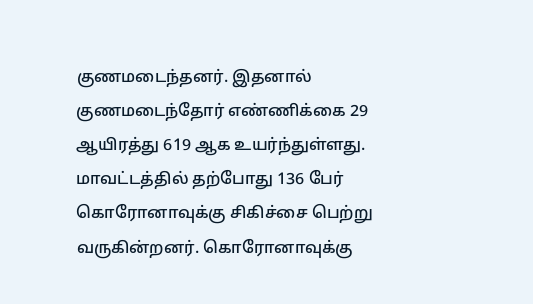குணமடைந்தனர். இதனால் குணமடைந்தோர் எண்ணிக்கை 29 ஆயிரத்து 619 ஆக உயர்ந்துள்ளது. மாவட்டத்தில் தற்போது 136 பேர் கொரோனாவுக்கு சிகிச்சை பெற்று வருகின்றனர். கொரோனாவுக்கு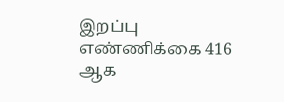இறப்பு எண்ணிக்கை 416 ஆக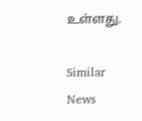உள்ளது.

Similar News